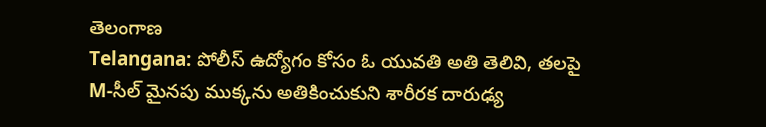తెలంగాణ
Telangana: పోలీస్ ఉద్యోగం కోసం ఓ యువతి అతి తెలివి, తలపై M-సీల్ మైనపు ముక్కను అతికించుకుని శారీరక దారుఢ్య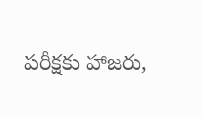పరీక్షకు హాజరు,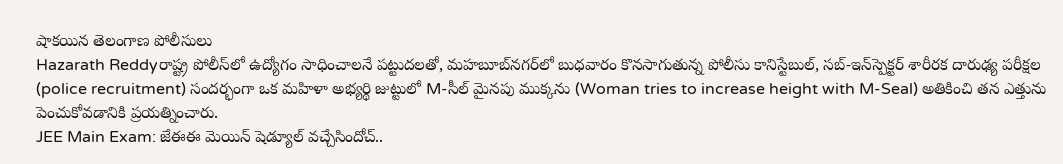షాకయిన తెలంగాణ పోలీసులు
Hazarath Reddyరాష్ట్ర పోలీస్‌లో ఉద్యోగం సాధించాలనే పట్టుదలతో, మహబూబ్‌నగర్‌లో బుధవారం కొనసాగుతున్న పోలీసు కానిస్టేబుల్, సబ్-ఇన్‌స్పెక్టర్ శారీరక దారుఢ్య పరీక్షల (police recruitment) సందర్భంగా ఒక మహిళా అభ్యర్థి జుట్టులో M-సీల్ మైనపు ముక్కను (Woman tries to increase height with M-Seal) అతికించి తన ఎత్తును పెంచుకోవడానికి ప్రయత్నించారు.
JEE Main Exam: జేఈఈ మెయిన్ షెడ్యూల్ వచ్చేసిందోచ్..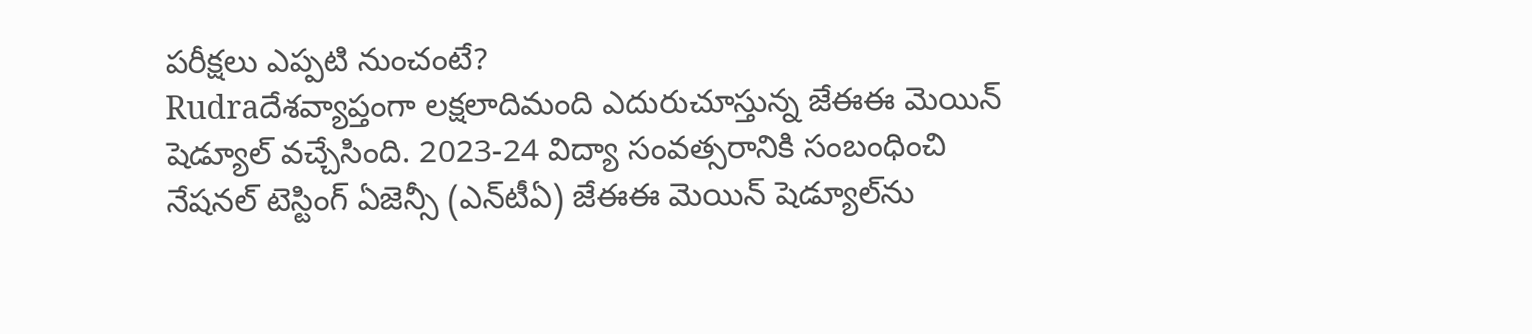పరీక్షలు ఎప్పటి నుంచంటే?
Rudraదేశవ్యాప్తంగా లక్షలాదిమంది ఎదురుచూస్తున్న జేఈఈ మెయిన్ షెడ్యూల్ వచ్చేసింది. 2023-24 విద్యా సంవత్సరానికి సంబంధించి నేషనల్ టెస్టింగ్ ఏజెన్సీ (ఎన్‌టీఏ) జేఈఈ మెయిన్ షెడ్యూల్‌ను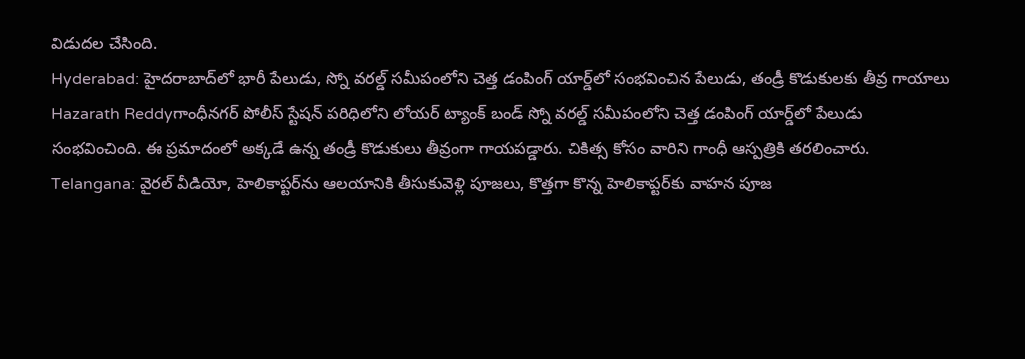విడుదల చేసింది.
Hyderabad: హైదరాబాద్‌లో భారీ పేలుడు, స్నో వరల్డ్ సమీపంలోని చెత్త డంపింగ్ యార్డ్‌లో సంభవించిన పేలుడు, తండ్రీ కొడుకులకు తీవ్ర గాయాలు
Hazarath Reddyగాంధీనగర్ పోలీస్ స్టేషన్ పరిధిలోని లోయర్ ట్యాంక్ బండ్ స్నో వరల్డ్ సమీపంలోని చెత్త డంపింగ్ యార్డ్‌లో పేలుడు సంభవించింది. ఈ ప్రమాదంలో అక్కడే ఉన్న తండ్రీ కొడుకులు తీవ్రంగా గాయపడ్డారు. చికిత్స కోసం వారిని గాంధీ ఆస్పత్రికి తరలించారు.
Telangana: వైరల్ వీడియో, హెలికాప్టర్‌ను ఆలయానికి తీసుకువెళ్లి పూజలు, కొత్తగా కొన్న హెలికాప్టర్‌కు వాహన పూజ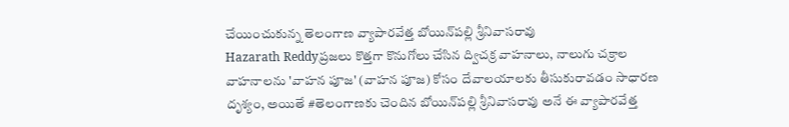చేయించుకున్న తెలంగాణ వ్యాపారవేత్త బోయిన్‌పల్లి శ్రీనివాసరావు
Hazarath Reddyప్రజలు కొత్తగా కొనుగోలు చేసిన ద్విచక్ర వాహనాలు, నాలుగు చక్రాల వాహనాలను 'వాహన పూజ' (వాహన పూజ) కోసం దేవాలయాలకు తీసుకురావడం సాధారణ దృశ్యం, అయితే #తెలంగాణకు చెందిన బోయిన్‌పల్లి శ్రీనివాసరావు అనే ఈ వ్యాపారవేత్త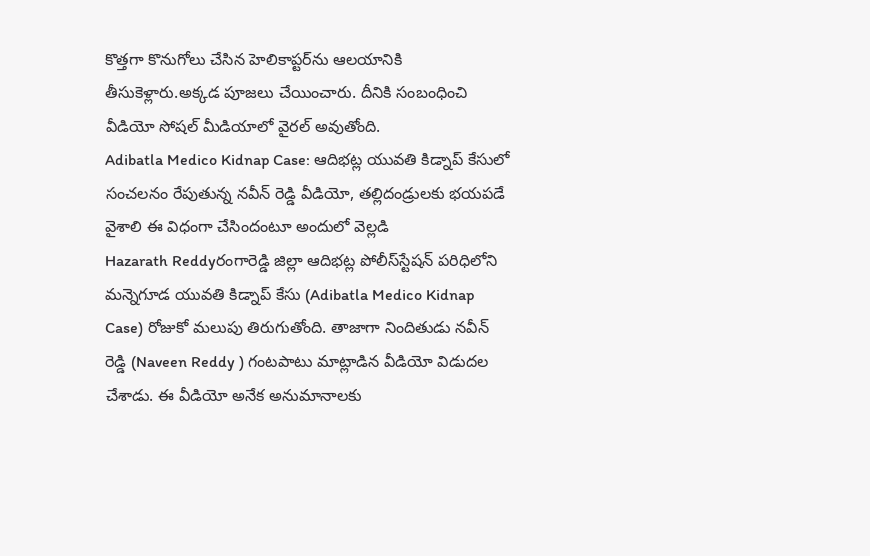కొత్తగా కొనుగోలు చేసిన హెలికాప్టర్‌ను ఆలయానికి తీసుకెళ్లారు.అక్కడ పూజలు చేయించారు. దీనికి సంబంధించి వీడియో సోషల్ మీడియాలో వైరల్ అవుతోంది.
Adibatla Medico Kidnap Case: ఆదిభట్ల యువతి కిడ్నాప్ కేసులో సంచలనం రేపుతున్న నవీన్ రెడ్డి వీడియో, తల్లిదండ్రులకు భయపడే వైశాలి ఈ విధంగా చేసిందంటూ అందులో వెల్లడి
Hazarath Reddyరంగారెడ్డి జిల్లా ఆదిభట్ల పోలీస్‌స్టేషన్‌ పరిధిలోని మన్నెగూడ యువతి కిడ్నాప్ కేసు (Adibatla Medico Kidnap Case) రోజుకో మలుపు తిరుగుతోంది. తాజాగా నిందితుడు నవీన్‌ రెడ్డి (Naveen Reddy ) గంటపాటు మాట్లాడిన వీడియో విడుదల చేశాడు. ఈ వీడియో అనేక అనుమానాలకు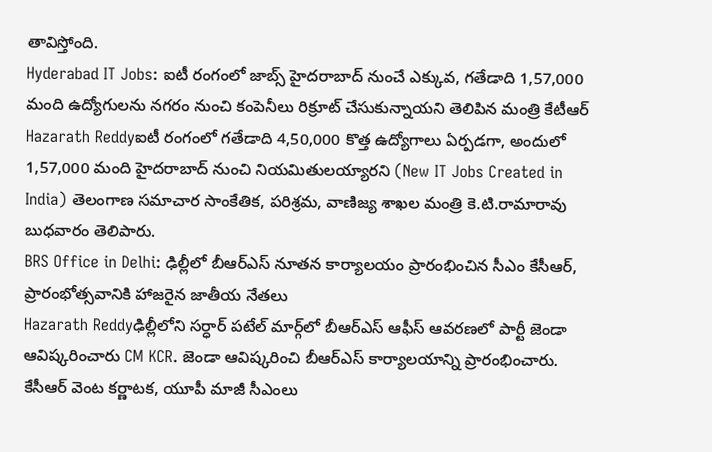తావిస్తోంది.
Hyderabad IT Jobs: ఐటీ రంగంలో జాబ్స్ హైదరాబాద్‌ నుంచే ఎక్కువ, గతేడాది 1,57,000 మంది ఉద్యోగులను నగరం నుంచి కంపెనీలు రిక్రూట్ చేసుకున్నాయని తెలిపిన మంత్రి కేటీఆర్
Hazarath Reddyఐటీ రంగంలో గతేడాది 4,50,000 కొత్త ఉద్యోగాలు ఏర్పడగా, అందులో 1,57,000 మంది హైదరాబాద్‌ నుంచి నియమితులయ్యారని (New IT Jobs Created in India) తెలంగాణ సమాచార సాంకేతిక, పరిశ్రమ, వాణిజ్య శాఖల మంత్రి కె.టి.రామారావు బుధవారం తెలిపారు.
BRS Office in Delhi: ఢిల్లీలో బీఆర్‌ఎస్‌ నూతన కార్యాలయం ప్రారంభించిన సీఎం కేసీఆర్, ప్రారంభోత్సవానికి హాజరైన జాతీయ నేతలు
Hazarath Reddyఢిల్లీలోని సర్ధార్‌ పటేల్‌ మార్గ్‌లో బీఆర్‌ఎస్‌ ఆఫీస్‌ ఆవరణలో పార్టీ జెండా ఆవిష్కరించారు CM KCR. జెండా ఆవిష్కరించి బీఆర్‌ఎస్‌ కార్యాలయాన్ని ప్రారంభించారు. కేసీఆర్‌ వెంట కర్ణాటక, యూపీ మాజీ సీఎంలు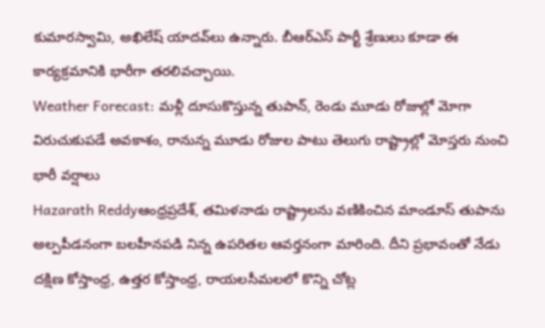కుమారస్వామి, అఖిలేష్‌ యాదవ్‌లు ఉన్నారు. బీఆర్‌ఎస్‌ పార్టీ శ్రేణులు కూడా ఈ కార్యక్రమానికి భారీగా తరలివచ్చాయి.
Weather Forecast: మళ్లీ దూసుకొస్తున్న తుపాన్, రెండు మూడు రోజుల్లో మోగా విరుచుకుపడే అవకాశం, రానున్న మూడు రోజుల పాటు తెలుగు రాష్ట్రాల్లో మోస్తరు నుంచి భారీ వర్షాలు
Hazarath Reddyఆంధ్రప్రదేశ్, తమిళనాడు రాష్ట్రాలను వణికించిన మాండూస్ తుపాను అల్పపీడనంగా బలహీనపడి నిన్న ఉపరితల ఆవర్తనంగా మారింది. దీని ప్రభావంతో నేడు దక్షిణ కోస్తాంధ్ర, ఉత్తర కోస్తాంధ్ర, రాయలసీమలలో కొన్ని చోట్ల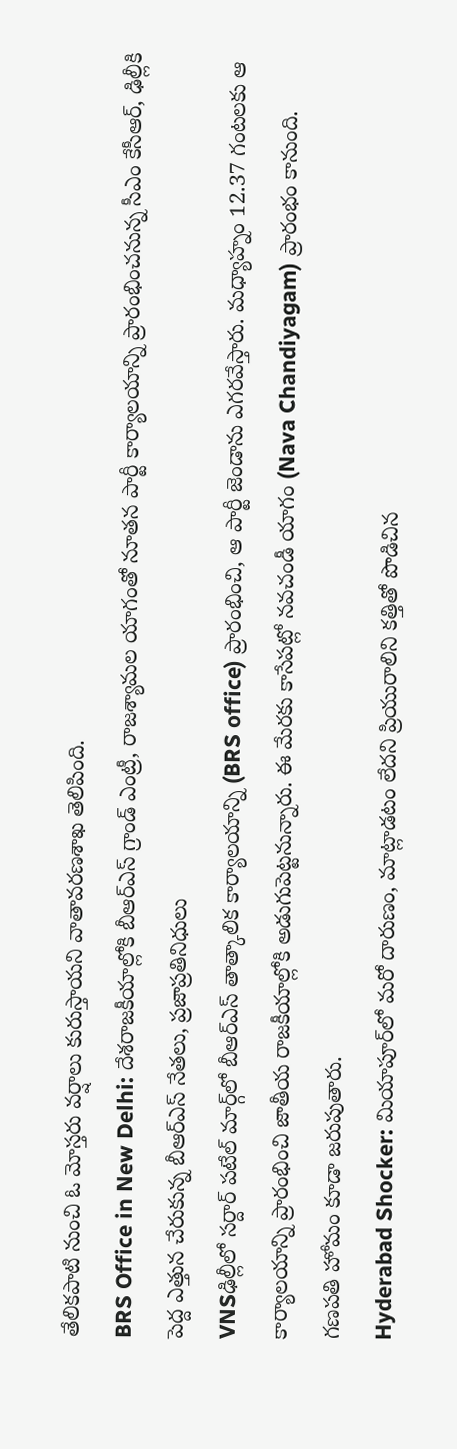తేలికపాటి నుంచి ఓ మోస్తరు వర్షాలు కురుస్తాయని వాతావరణశాఖ తెలిపింది.
BRS Office in New Delhi: దేశరాజకీయాల్లోకి బీఆర్‌ఎస్ గ్రాండ్ ఎంట్రీ, రాజశ్యామల యాగంతో నూతన పార్టీ కార్యాలయాన్ని ప్రారంభించనున్న సీఎం కేసీఆర్, ఢిల్లీకి పెద్ద ఎత్తున చేరుకున్న బీఆర్‌ఎస్ నేతలు, ప్రజాప్రతినిధులు
VNSఢిల్లీలో సర్దార్‌ పటేల్‌ మార్గ్‌లో బీఆర్ఎస్ తాత్కాలిక కార్యాలయాన్ని (BRS office) ప్రారంభించి, ఆ పార్టీ జెండాను ఎగరవేస్తారు. మధ్యాహ్నం 12.37 గంటలకు ఆ కార్యాలయాన్ని ప్రారంభించి జాతీయ రాజకీయాల్లోకి అడుగుపెట్టనున్నారు. ఈ మేరకు కాసేపట్లో నవచండీ యాగం (Nava Chandiyagam) ప్రారంభం కానుంది. గణపతి హోమం కూడా జరుపుతారు.
Hyderabad Shocker: మియాపూర్‌లో మరో దారుణం, మాట్లాడటం లేదని ప్రియురాలిని కత్తితో పొడిచిన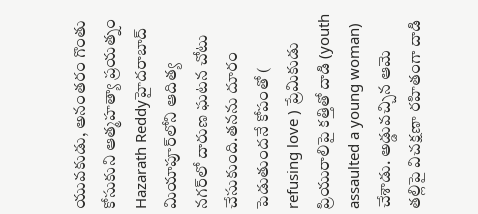యువకుడు, అనంతరం గొంతు కోసుకుని ఆత్మహత్యా ప్రయత్నం
Hazarath Reddyహైద‌రాబాద్ మియాపూర్‌లోని ఆదిత్య న‌గ‌ర్‌లో దారుణ ఘటన చోటు చేసుకుంది.తనను దూరం పెడుతుందనే కోపంతో ( refusing love ) ప్రేమికుడు ప్రియురాలిపై కత్తితో దాడి (youth assaulted a young woman) చేశాడు. అడ్డువచ్చిన ఆమె తల్లిపై విచక్షణా రహితంగా దాడి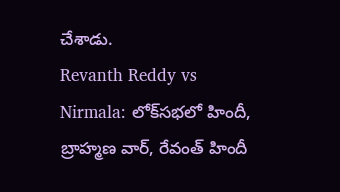చేశాడు.
Revanth Reddy vs Nirmala: లోక్‌సభలో హిందీ, బ్రాహ్మణ వార్, రేవంత్ హిందీ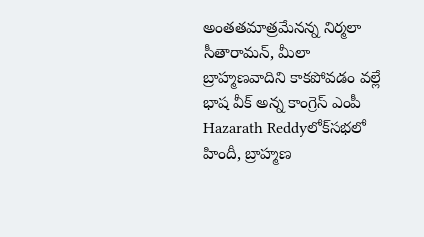అంతతమాత్రమేనన్న నిర్మలా సీతారామన్, మీలా బ్రాహ్మణవాదిని కాకపోవడం వల్లే భాష వీక్ అన్న కాంగ్రెస్ ఎంపీ
Hazarath Reddyలోక్‌సభలో హిందీ, బ్రాహ్మణ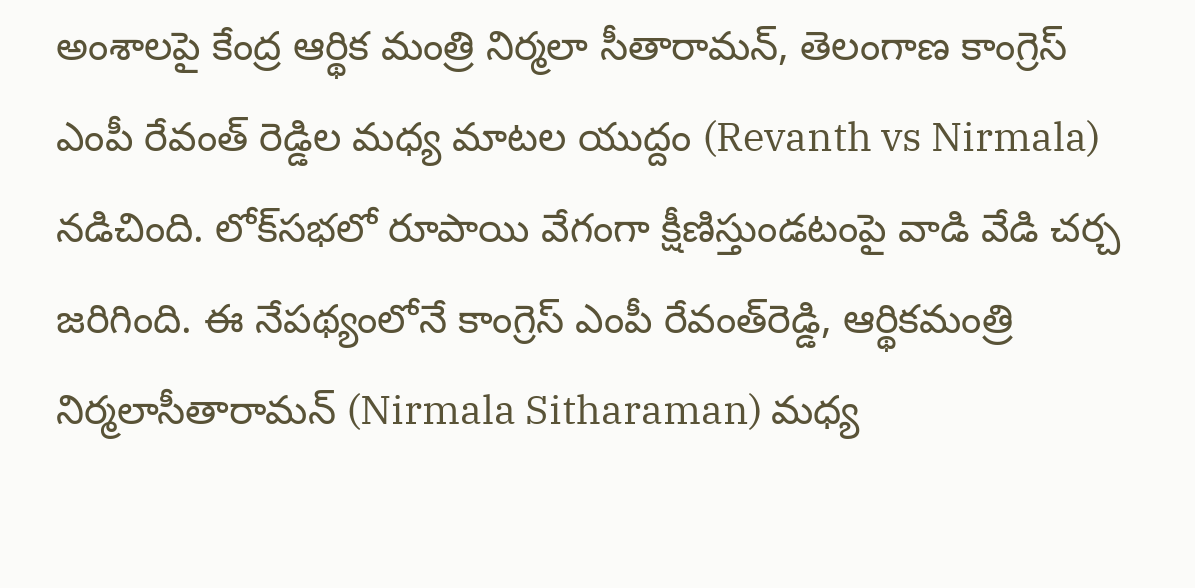అంశాలపై కేంద్ర ఆర్థిక మంత్రి నిర్మలా సీతారామన్, తెలంగాణ కాంగ్రెస్ ఎంపీ రేవంత్ రెడ్డిల మధ్య మాటల యుద్దం (Revanth vs Nirmala) నడిచింది. లోక్‌సభలో రూపాయి వేగంగా క్షీణిస్తుండటంపై వాడి వేడి చర్చ జరిగింది. ఈ నేపథ్యంలోనే కాంగ్రెస్‌ ఎంపీ రేవంత్‌రెడ్డి, ఆర్థికమంత్రి నిర్మలాసీతారామన్‌ (Nirmala Sitharaman) మధ్య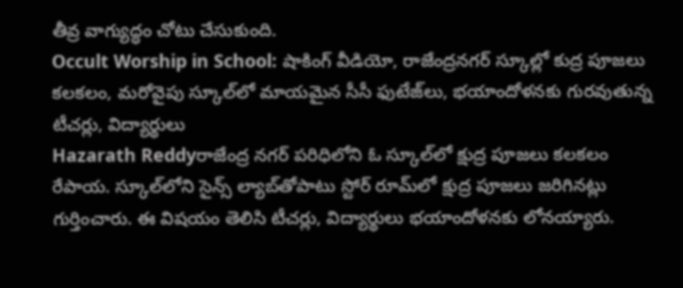తీవ్ర వాగ్యుద్ధం చోటు చేసుకుంది.
Occult Worship in School: షాకింగ్ వీడియో, రాజేంద్రనగర్ స్కూల్లో కుద్ర పూజలు కలకలం, మరోవైపు స్కూల్‌లో మాయమైన సీసీ ఫుటేజ్‌లు, భయాందోళనకు గురవుతున్న టీచర్లు, విద్యార్థులు
Hazarath Reddyరాజేంద్ర నగర్‌ పరిధిలోని ఓ స్కూల్‌లో క్షుద్ర పూజలు కలకలం రేపాయ. స్కూల్‌లోని సైన్స్‌ ల్యాబ్‌తోపాటు స్టోర్‌ రూమ్‌లో క్షుద్ర పూజలు జరిగినట్లు గుర్తించారు. ఈ విషయం తెలిసి టీచర్లు, విద్యార్థులు భయాందోళనకు లోనయ్యారు.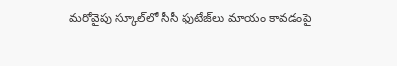మరోవైపు స్కూల్‌లో సీసీ ఫుటేజ్‌లు మాయం కావడంపై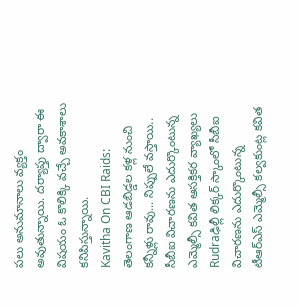పలు అనుమానాలు వ్యక్తం అవుతున్నాయి. దర్యాప్తు ద్వారా ఈ విషయం ఓ కొలిక్కి వచ్చే అవకాశాలు కనిపిస్తున్నాయి.
Kavitha On CBI Raids: తెలంగాణ ఆడబిడ్డల కళ్ల నుంచి కన్నీళ్లు రావు... నిప్పులే వస్తాయి.. సీబీఐ విచారణను ఎదుర్కొంటున్న ఎమ్మెల్సీ కవిత ఆసక్తికర వ్యాఖ్యలు
Rudraఢిల్లీ లిక్కర్ స్కాంలో సీబీఐ విచారణను ఎదుర్కొంటున్న టీఆర్ఎస్ ఎమ్మెల్సీ కల్వకుంట్ల కవిత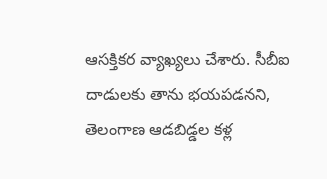ఆసక్తికర వ్యాఖ్యలు చేశారు. సీబీఐ దాడులకు తాను భయపడనని, తెలంగాణ ఆడబిడ్డల కళ్ల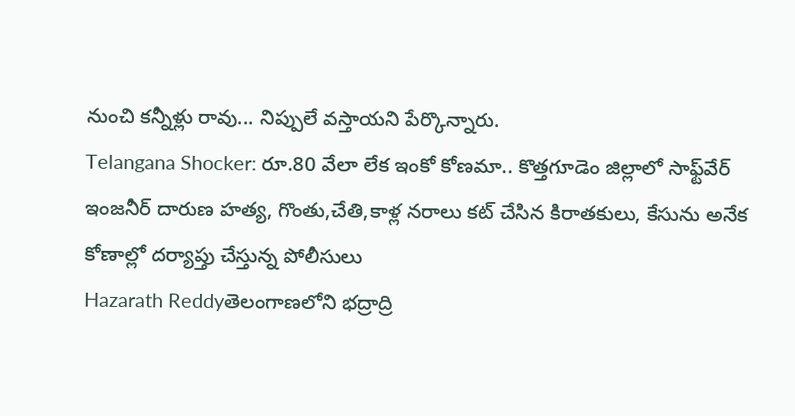నుంచి కన్నీళ్లు రావు... నిప్పులే వస్తాయని పేర్కొన్నారు.
Telangana Shocker: రూ.80 వేలా లేక ఇంకో కోణమా.. కొత్తగూడెం జిల్లాలో సాఫ్ట్‌వేర్ ఇంజనీర్ దారుణ హత్య, గొంతు,చేతి,కాళ్ల నరాలు కట్ చేసిన కిరాతకులు, కేసును అనేక కోణాల్లో దర్యాప్తు చేస్తున్న పోలీసులు
Hazarath Reddyతెలంగాణలోని భద్రాద్రి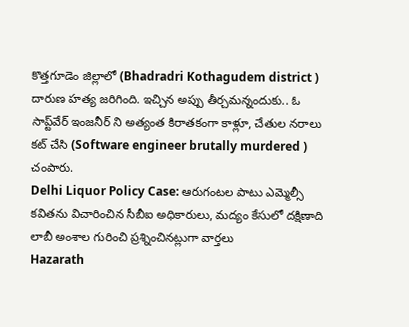కొత్తగూడెం జిల్లాలో (Bhadradri Kothagudem district ) దారుణ హత్య జరిగింది. ఇచ్చిన అప్పు తీర్చమన్నందుకు.. ఓ సాప్ట్‌వేర్ ఇంజనీర్ ని అత్యంత కిరాతకంగా కాళ్లూ, చేతుల నరాలు కట్ చేసి (Software engineer brutally murdered ) చంపారు.
Delhi Liquor Policy Case: ఆరుగంటల పాటు ఎమ్మెల్సీ కవితను విచారించిన సీబీఐ అధికారులు, మద్యం కేసులో దక్షిణాది లాబీ అంశాల గురించి ప్రశ్నించినట్లుగా వార్తలు
Hazarath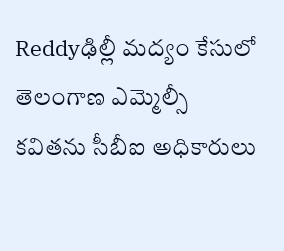Reddyఢిల్లీ మద్యం కేసులో తెలంగాణ ఎమ్మెల్సీ కవితను సీబీఐ అధికారులు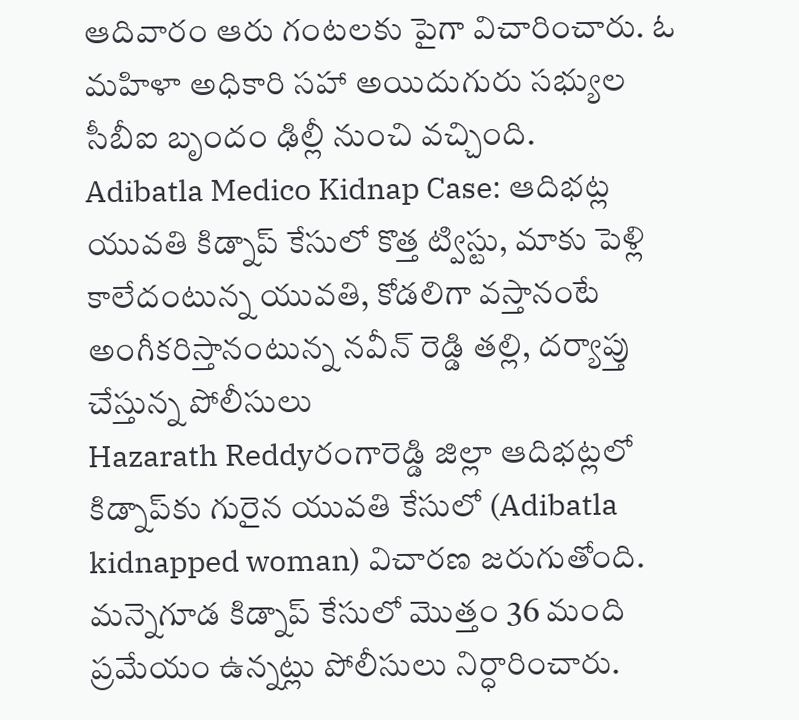ఆదివారం ఆరు గంటలకు పైగా విచారించారు. ఓ మహిళా అధికారి సహా అయిదుగురు సభ్యుల సీబీఐ బృందం ఢిల్లీ నుంచి వచ్చింది.
Adibatla Medico Kidnap Case: ఆదిభట్ల యువతి కిడ్నాప్ కేసులో కొత్త ట్విస్టు, మాకు పెళ్లి కాలేదంటున్న యువతి, కోడలిగా వస్తానంటే అంగీకరిస్తానంటున్న నవీన్ రెడ్డి తల్లి, దర్యాప్తు చేస్తున్న పోలీసులు
Hazarath Reddyరంగారెడ్డి జిల్లా ఆదిభట్లలో కిడ్నాప్‌కు గురైన యువతి కేసులో (Adibatla kidnapped woman) విచారణ జరుగుతోంది. మన్నెగూడ కిడ్నాప్‌ కేసులో మొత్తం 36 మంది ప్రమేయం ఉన్నట్లు పోలీసులు నిర్ధారించారు.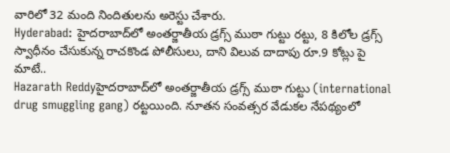వారిలో 32 మంది నిందితులను అరెస్టు చేశారు.
Hyderabad: హైదరాబాద్‌లో అంతర్జాతీయ డ్రగ్స్‌ ముఠా గుట్టు రట్టు, 8 కిలోల డ్రగ్స్‌ స్వాధీనం చేసుకున్న రాచకొండ పోలీసులు, దాని విలువ దాదాపు రూ.9 కోట్లు పై మాటే..
Hazarath Reddyహైదరాబాద్‌లో అంతర్జాతీయ డ్రగ్స్‌ ముఠా గుట్టు (international drug smuggling gang) రట్టయింది. నూతన సంవత్సర వేడుకల నేపథ్యంలో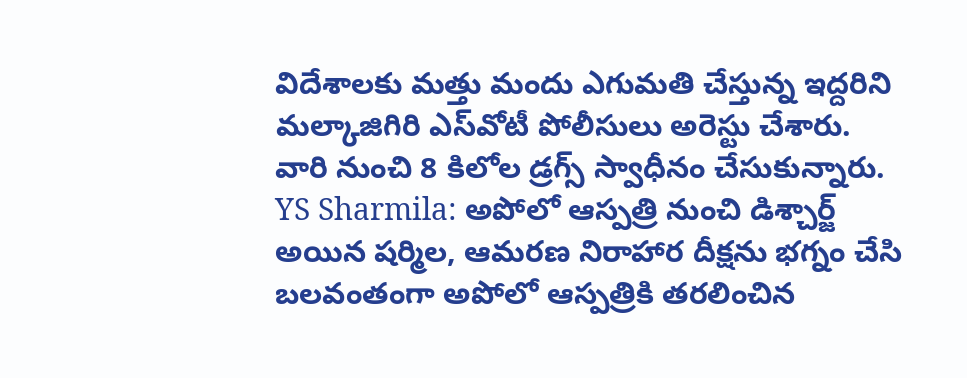విదేశాలకు మత్తు మందు ఎగుమతి చేస్తున్న ఇద్దరిని మల్కాజిగిరి ఎస్‌వోటీ పోలీసులు అరెస్టు చేశారు. వారి నుంచి 8 కిలోల డ్రగ్స్‌ స్వాధీనం చేసుకున్నారు.
YS Sharmila: అపోలో ఆస్పత్రి నుంచి డిశ్చార్జ్ అయిన షర్మిల, ఆమరణ నిరాహార దీక్షను భగ్నం చేసి బలవంతంగా అపోలో ఆస్పత్రికి తరలించిన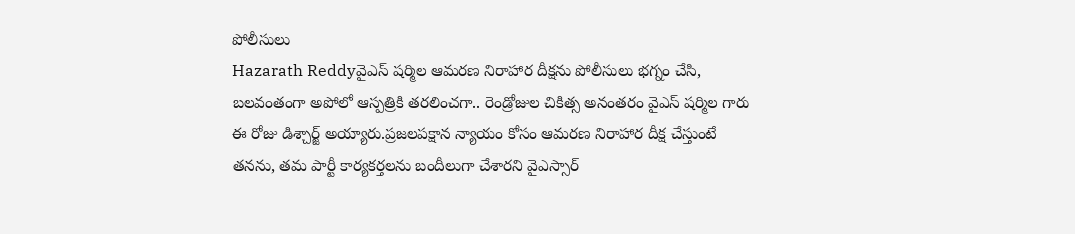పోలీసులు
Hazarath Reddyవైఎస్ షర్మిల ఆమరణ నిరాహార దీక్షను పోలీసులు భగ్నం చేసి, బలవంతంగా అపోలో ఆస్పత్రికి తరలించగా.. రెండ్రోజుల చికిత్స అనంతరం వైఎస్ షర్మిల గారు ఈ రోజు డిశ్చార్జ్ అయ్యారు.ప్రజలపక్షాన న్యాయం కోసం ఆమరణ నిరాహార దీక్ష చేస్తుంటే తనను, తమ పార్టీ కార్యకర్తలను బందీలుగా చేశారని వైఎస్సార్‌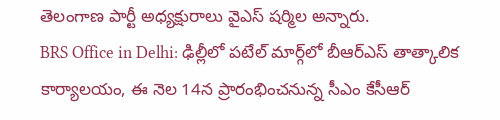తెలంగాణ పార్టీ అధ్యక్షురాలు వైఎస్‌ షర్మిల అన్నారు.
BRS Office in Delhi: ఢిల్లీలో పటేల్‌ మార్గ్‌లో బీఆర్‌ఎస్‌ తాత్కాలిక కార్యాలయం, ఈ నెల 14న ప్రారంభించనున్న సీఎం కేసీఆర్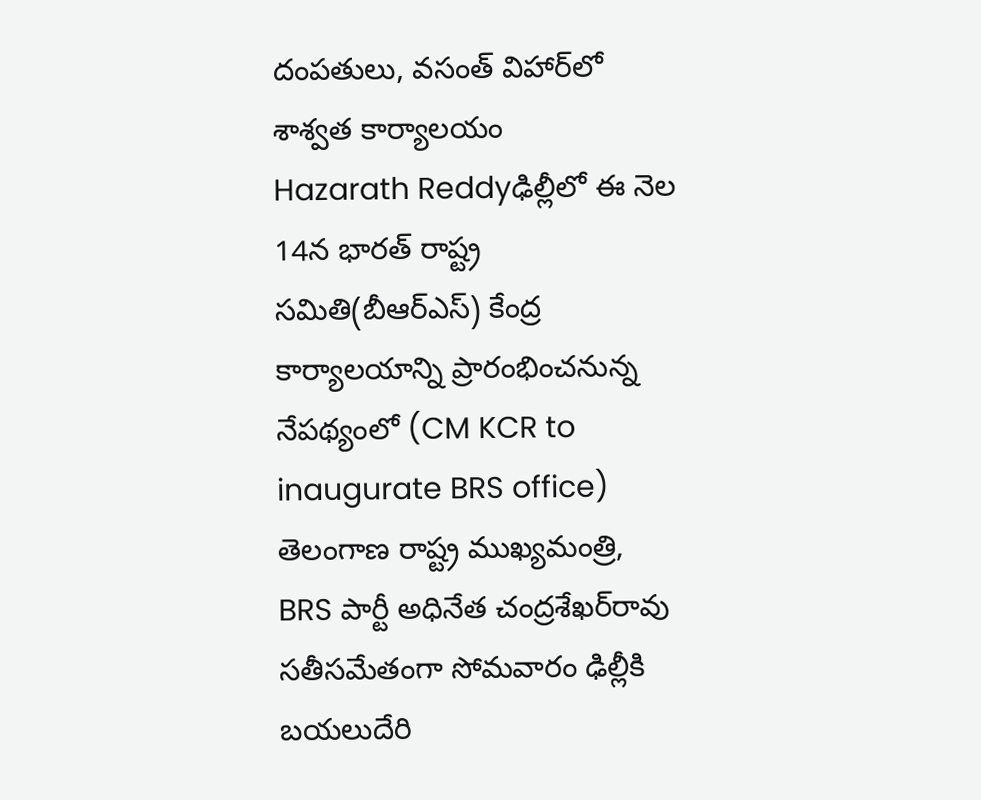దంపతులు, వసంత్‌ విహార్‌లో శాశ్వత కార్యాలయం
Hazarath Reddyఢిల్లీలో ఈ నెల 14న భారత్‌ రాష్ట్ర సమితి(బీఆర్‌ఎస్‌) కేంద్ర కార్యాలయాన్ని ప్రారంభించనున్న నేపథ్యంలో (CM KCR to inaugurate BRS office) తెలంగాణ రాష్ట్ర ముఖ్యమంత్రి, BRS పార్టీ అధినేత చంద్రశేఖర్‌రావు సతీసమేతంగా సోమవారం ఢిల్లీకి బయలుదేరి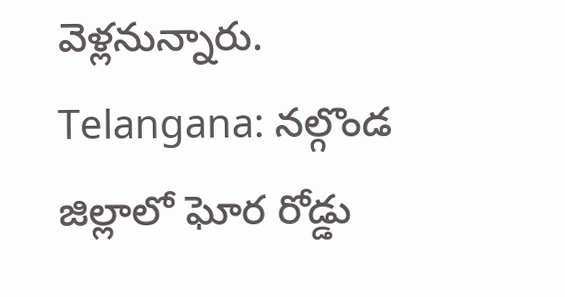వెళ్లనున్నారు.
Telangana: నల్గొండ జిల్లాలో ఘోర రోడ్డు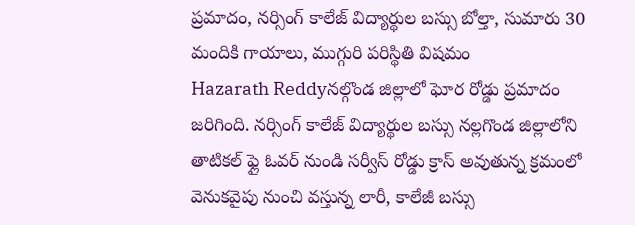ప్రమాదం, నర్సింగ్‌ కాలేజ్‌ విద్యార్థుల బస్సు బోల్తా, సుమారు 30 మందికి గాయాలు, ముగ్గురి పరిస్థితి విషమం
Hazarath Reddyనల్గొండ జిల్లాలో ఘోర రోడ్డు ప్రమాదం జరిగింది. నర్సింగ్‌ కాలేజ్‌ విద్యార్థుల బస్సు నల్లగొండ జిల్లాలోని తాటికల్ ఫ్లై ఓవర్ నుండి సర్వీస్ రోడ్డు క్రాస్ అవుతున్న క్రమంలో వెనుకవైపు నుంచి వస్తున్న లారీ, కాలేజీ బస్సు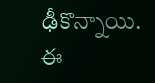ఢీకొన్నాయి. ఈ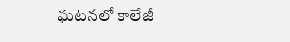ఘటనలో కాలేజీ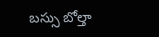బస్సు బోల్తా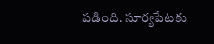పడింది. సూర్యపేటకు